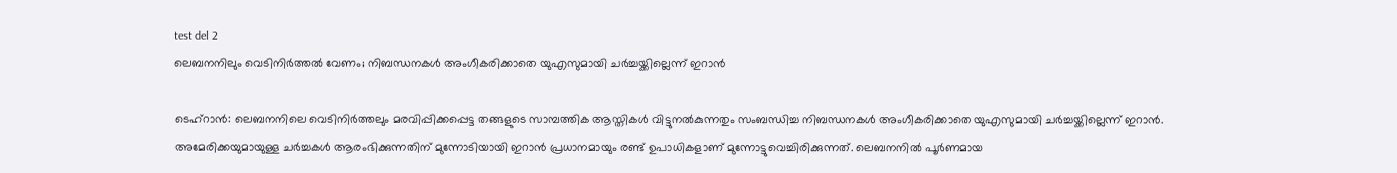test del 2
ലെബനനിലും വെടിനിർത്തൽ വേണം; നിബന്ധനകൾ അംഗീകരിക്കാതെ യുഎസുമായി ചർച്ചയ്ക്കില്ലെന്ന് ഇറാൻ

ടെഹ്റാൻ: ലെബനനിലെ വെടിനിർത്തലും മരവിപ്പിക്കപ്പെട്ട തങ്ങളുടെ സാമ്പത്തിക ആസ്തികൾ വിട്ടുനൽകുന്നതും സംബന്ധിച്ച നിബന്ധനകൾ അംഗീകരിക്കാതെ യുഎസുമായി ചർച്ചയ്ക്കില്ലെന്ന് ഇറാൻ. അമേരിക്കയുമായുള്ള ചർച്ചകൾ ആരംഭിക്കുന്നതിന് മുന്നോടിയായി ഇറാൻ പ്രധാനമായും രണ്ട് ഉപാധികളാണ് മുന്നോട്ടുവെച്ചിരിക്കുന്നത്. ലെബനനിൽ പൂർണമായ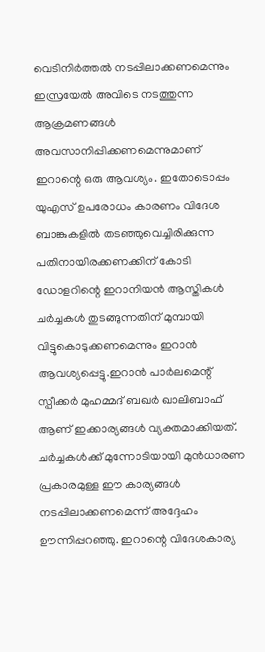വെടിനിർത്തൽ നടപ്പിലാക്കണമെന്നും ഇസ്രയേൽ അവിടെ നടത്തുന്ന ആക്രമണങ്ങൾ അവസാനിപ്പിക്കണമെന്നുമാണ് ഇറാന്റെ ഒരു ആവശ്യം. ഇതോടൊപ്പം യുഎസ് ഉപരോധം കാരണം വിദേശ ബാങ്കുകളിൽ തടഞ്ഞുവെച്ചിരിക്കുന്ന പതിനായിരക്കണക്കിന് കോടി ഡോളറിന്റെ ഇറാനിയൻ ആസ്തികൾ ചർച്ചകൾ തുടങ്ങുന്നതിന് മുമ്പായി വിട്ടുകൊടുക്കണമെന്നും ഇറാൻ ആവശ്യപ്പെട്ടു.ഇറാൻ പാർലമെന്റ് സ്പീക്കർ മുഹമ്മദ് ബഖർ ഖാലിബാഫ് ആണ് ഇക്കാര്യങ്ങൾ വ്യക്തമാക്കിയത്. ചർച്ചകൾക്ക് മുന്നോടിയായി മുൻധാരണ പ്രകാരമുള്ള ഈ കാര്യങ്ങൾ നടപ്പിലാക്കണമെന്ന് അദ്ദേഹം ഊന്നിപ്പറഞ്ഞു. ഇറാന്റെ വിദേശകാര്യ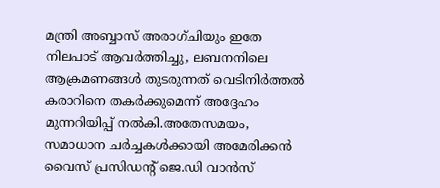മന്ത്രി അബ്ബാസ് അരാഗ്ചിയും ഇതേ നിലപാട് ആവർത്തിച്ചു, ലബനനിലെ ആക്രമണങ്ങൾ തുടരുന്നത് വെടിനിർത്തൽ കരാറിനെ തകർക്കുമെന്ന് അദ്ദേഹം മുന്നറിയിപ്പ് നൽകി.അതേസമയം, സമാധാന ചർച്ചകൾക്കായി അമേരിക്കൻ വൈസ് പ്രസിഡന്റ് ജെ.ഡി വാൻസ്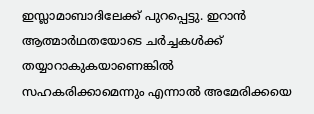ഇസ്ലാമാബാദിലേക്ക് പുറപ്പെട്ടു. ഇറാൻ ആത്മാർഥതയോടെ ചർച്ചകൾക്ക് തയ്യാറാകുകയാണെങ്കിൽ സഹകരിക്കാമെന്നും എന്നാൽ അമേരിക്കയെ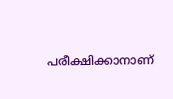പരീക്ഷിക്കാനാണ്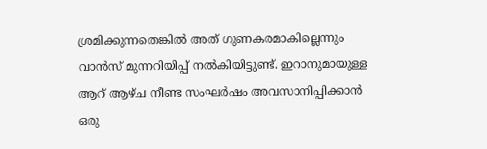ശ്രമിക്കുന്നതെങ്കിൽ അത് ഗുണകരമാകില്ലെന്നും വാൻസ് മുന്നറിയിപ്പ് നൽകിയിട്ടുണ്ട്. ഇറാനുമായുള്ള ആറ് ആഴ്ച നീണ്ട സംഘർഷം അവസാനിപ്പിക്കാൻ ഒരു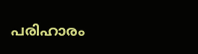പരിഹാരം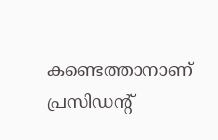കണ്ടെത്താനാണ് പ്രസിഡന്റ്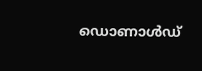ഡൊണാൾഡ്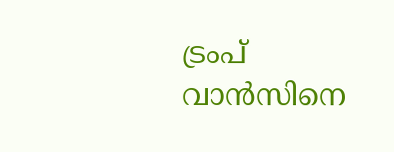ട്രംപ് വാൻസിനെ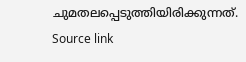ചുമതലപ്പെടുത്തിയിരിക്കുന്നത്.
Source link